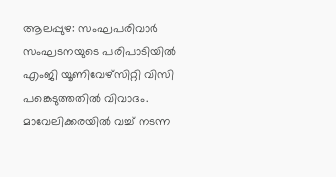ആലപ്പുഴ: സംഘപരിവാർ സംഘടനയുടെ പരിപാടിയിൽ എംജി യൂണിവേഴ്സിറ്റി വിസി പങ്കെടുത്തതിൽ വിവാദം. മാവേലിക്കരയിൽ വച്ച് നടന്ന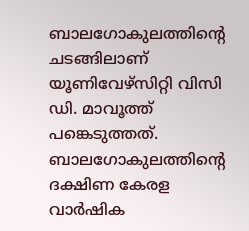ബാലഗോകുലത്തിൻ്റെ ചടങ്ങിലാണ് യൂണിവേഴ്സിറ്റി വിസി ഡി. മാവൂത്ത് പങ്കെടുത്തത്.
ബാലഗോകുലത്തിൻ്റെ ദക്ഷിണ കേരള വാർഷിക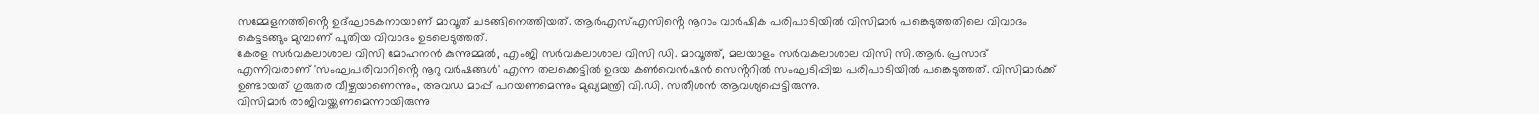സമ്മേളനത്തിൻ്റെ ഉദ്ഘാടകനായാണ് മാവൂത് ചടങ്ങിനെത്തിയത്. ആർഎസ്എസിൻ്റെ നൂറാം വാർഷിക പരിപാടിയിൽ വിസിമാർ പങ്കെടുത്തതിലെ വിവാദം കെട്ടടങ്ങും മുമ്പാണ് പുതിയ വിവാദം ഉടലെടുത്തത്.
കേരള സർവകലാശാല വിസി മോഹനൻ കുന്നുമ്മൽ, എംജി സർവകലാശാല വിസി ഡി. മാവൂത്ത്, മലയാളം സർവകലാശാല വിസി സി.ആർ. പ്രസാദ് എന്നിവരാണ് 'സംഘപരിവാറിൻ്റെ നൂറു വർഷങ്ങൾ' എന്ന തലക്കെട്ടിൽ ഉദയ കൺവെൻഷൻ സെൻ്ററിൽ സംഘടിപ്പിച്ച പരിപാടിയിൽ പങ്കെടുത്തത്. വിസിമാർക്ക് ഉണ്ടായത് ഗുരുതര വീഴ്ചയാണെന്നും, അവഡ മാപ്പ് പറയണമെന്നും മുഖ്യമന്ത്രി വി.ഡി. സതീശൻ ആവശ്യപ്പെട്ടിരുന്നു.
വിസിമാർ രാജിവയ്ക്കണമെന്നായിരുന്നു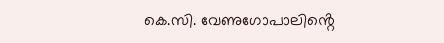കെ.സി. വേണുഗോപാലിൻ്റെ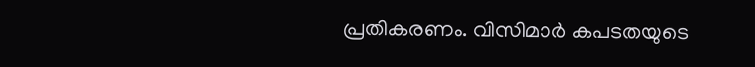പ്രതികരണം. വിസിമാർ കപടതയുടെ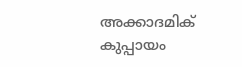അക്കാദമിക് കുപ്പായം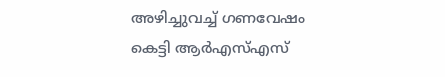അഴിച്ചുവച്ച് ഗണവേഷം കെട്ടി ആർഎസ്എസ്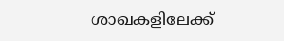ശാഖകളിലേക്ക്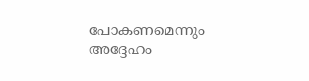പോകണമെന്നും അദ്ദേഹം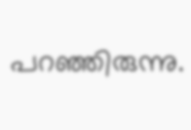പറഞ്ഞിരുന്നു.